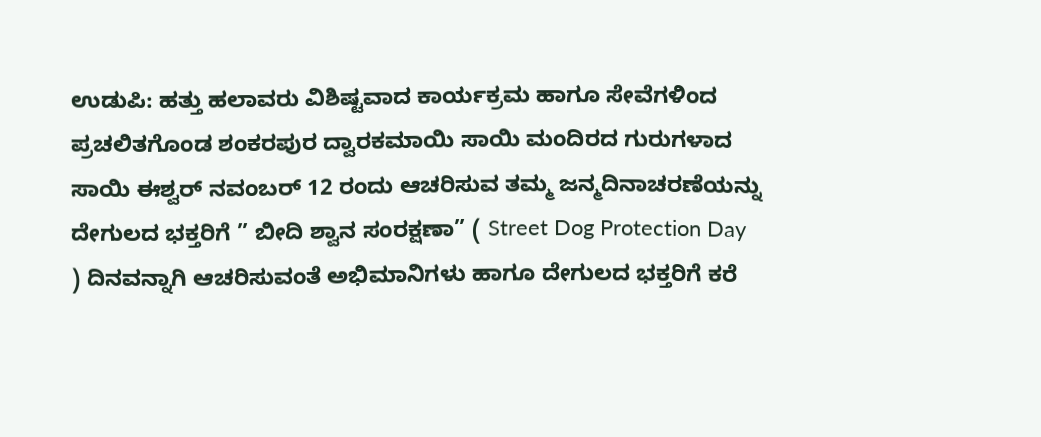ಉಡುಪಿ: ಹತ್ತು ಹಲಾವರು ವಿಶಿಷ್ಟವಾದ ಕಾರ್ಯಕ್ರಮ ಹಾಗೂ ಸೇವೆಗಳಿಂದ ಪ್ರಚಲಿತಗೊಂಡ ಶಂಕರಪುರ ದ್ವಾರಕಮಾಯಿ ಸಾಯಿ ಮಂದಿರದ ಗುರುಗಳಾದ ಸಾಯಿ ಈಶ್ವರ್ ನವಂಬರ್ 12 ರಂದು ಆಚರಿಸುವ ತಮ್ಮ ಜನ್ಮದಿನಾಚರಣೆಯನ್ನು ದೇಗುಲದ ಭಕ್ತರಿಗೆ ” ಬೀದಿ ಶ್ವಾನ ಸಂರಕ್ಷಣಾ” ( Street Dog Protection Day ) ದಿನವನ್ನಾಗಿ ಆಚರಿಸುವಂತೆ ಅಭಿಮಾನಿಗಳು ಹಾಗೂ ದೇಗುಲದ ಭಕ್ತರಿಗೆ ಕರೆ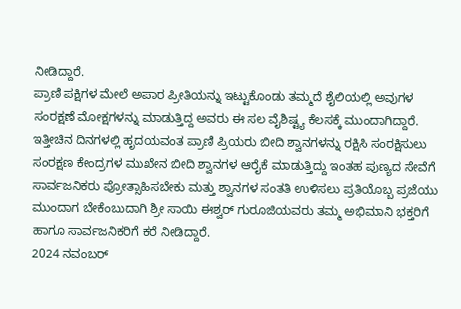ನೀಡಿದ್ದಾರೆ.
ಪ್ರಾಣಿ ಪಕ್ಷಿಗಳ ಮೇಲೆ ಅಪಾರ ಪ್ರೀತಿಯನ್ನು ಇಟ್ಟುಕೊಂಡು ತಮ್ಮದೆ ಶೈಲಿಯಲ್ಲಿ ಅವುಗಳ ಸಂರಕ್ಷಣೆ ಮೋಕ್ಷಗಳನ್ನು ಮಾಡುತ್ತಿದ್ದ ಅವರು ಈ ಸಲ ವೈಶಿಷ್ಟ್ಯ ಕೆಲಸಕ್ಕೆ ಮುಂದಾಗಿದ್ದಾರೆ.
ಇತ್ತೀಚಿನ ದಿನಗಳಲ್ಲಿ ಹೃದಯವಂತ ಪ್ರಾಣಿ ಪ್ರಿಯರು ಬೀದಿ ಶ್ವಾನಗಳನ್ನು ರಕ್ಷಿಸಿ ಸಂರಕ್ಷಿಸುಲು ಸಂರಕ್ಷಣ ಕೇಂದ್ರಗಳ ಮುಖೇನ ಬೀದಿ ಶ್ವಾನಗಳ ಆರೈಕೆ ಮಾಡುತ್ತಿದ್ದು ಇಂತಹ ಪುಣ್ಯದ ಸೇವೆಗೆ ಸಾರ್ವಜನಿಕರು ಪ್ರೋತ್ಸಾಹಿಸಬೇಕು ಮತ್ತು ಶ್ವಾನಗಳ ಸಂತತಿ ಉಳಿಸಲು ಪ್ರತಿಯೊಬ್ಬ ಪ್ರಜೆಯು ಮುಂದಾಗ ಬೇಕೆಂಬುದಾಗಿ ಶ್ರೀ ಸಾಯಿ ಈಶ್ವರ್ ಗುರೂಜಿಯವರು ತಮ್ಮ ಅಭಿಮಾನಿ ಭಕ್ತರಿಗೆ ಹಾಗೂ ಸಾರ್ವಜನಿಕರಿಗೆ ಕರೆ ನೀಡಿದ್ದಾರೆ.
2024 ನವಂಬರ್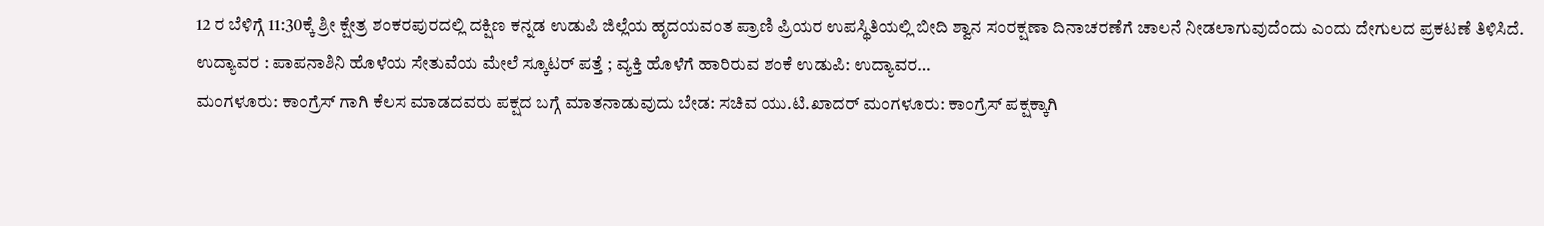12 ರ ಬೆಳಿಗ್ಗೆ 11:30ಕ್ಕೆ ಶ್ರೀ ಕ್ಷೇತ್ರ ಶಂಕರಪುರದಲ್ಲಿ ದಕ್ಷಿಣ ಕನ್ನಡ ಉಡುಪಿ ಜಿಲ್ಲೆಯ ಹೃದಯವಂತ ಪ್ರಾಣಿ ಪ್ರಿಯರ ಉಪಸ್ಥಿತಿಯಲ್ಲಿ ಬೀದಿ ಶ್ವಾನ ಸಂರಕ್ಷಣಾ ದಿನಾಚರಣೆಗೆ ಚಾಲನೆ ನೀಡಲಾಗುವುದೆಂದು ಎಂದು ದೇಗುಲದ ಪ್ರಕಟಣೆ ತಿಳಿಸಿದೆ.
ಉದ್ಯಾವರ : ಪಾಪನಾಶಿನಿ ಹೊಳೆಯ ಸೇತುವೆಯ ಮೇಲೆ ಸ್ಕೂಟರ್ ಪತ್ತೆ ; ವ್ಯಕ್ತಿ ಹೊಳೆಗೆ ಹಾರಿರುವ ಶಂಕೆ ಉಡುಪಿ: ಉದ್ಯಾವರ…
ಮಂಗಳೂರು: ಕಾಂಗ್ರೆಸ್ ಗಾಗಿ ಕೆಲಸ ಮಾಡದವರು ಪಕ್ಷದ ಬಗ್ಗೆ ಮಾತನಾಡುವುದು ಬೇಡ: ಸಚಿವ ಯು.ಟಿ.ಖಾದರ್ ಮಂಗಳೂರು: ಕಾಂಗ್ರೆಸ್ ಪಕ್ಷಕ್ಕಾಗಿ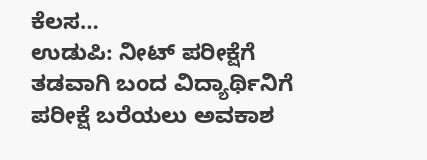ಕೆಲಸ…
ಉಡುಪಿ: ನೀಟ್ ಪರೀಕ್ಷೆಗೆ ತಡವಾಗಿ ಬಂದ ವಿದ್ಯಾರ್ಥಿನಿಗೆ ಪರೀಕ್ಷೆ ಬರೆಯಲು ಅವಕಾಶ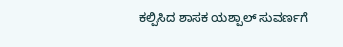ಕಲ್ಪಿಸಿದ ಶಾಸಕ ಯಶ್ಪಾಲ್ ಸುವರ್ಣಗೆ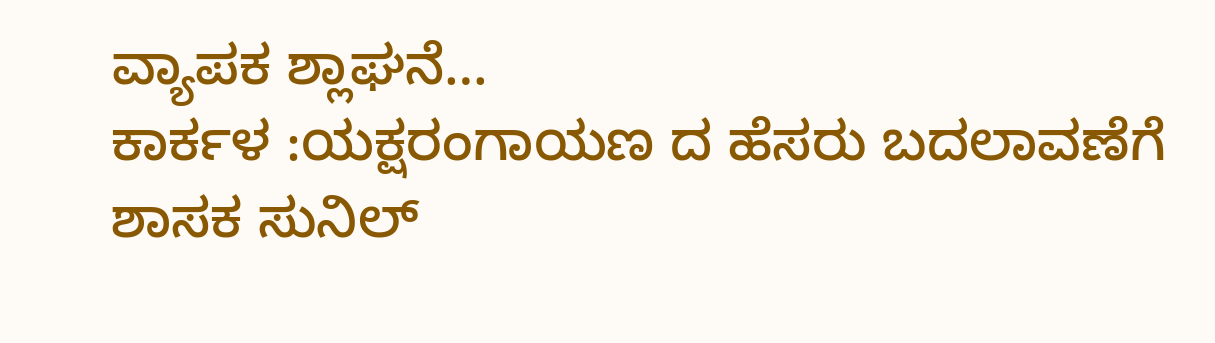ವ್ಯಾಪಕ ಶ್ಲಾಘನೆ…
ಕಾರ್ಕಳ :ಯಕ್ಷರಂಗಾಯಣ ದ ಹೆಸರು ಬದಲಾವಣೆಗೆ ಶಾಸಕ ಸುನಿಲ್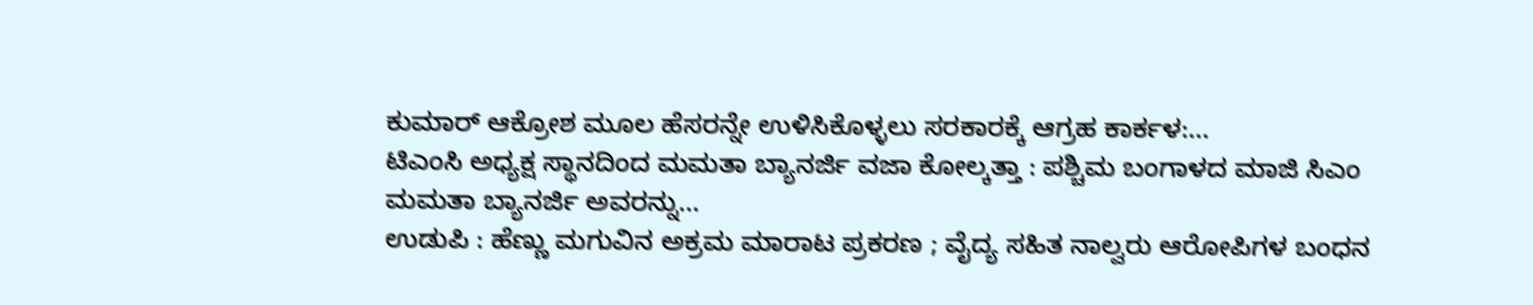ಕುಮಾರ್ ಆಕ್ರೋಶ ಮೂಲ ಹೆಸರನ್ನೇ ಉಳಿಸಿಕೊಳ್ಳಲು ಸರಕಾರಕ್ಕೆ ಆಗ್ರಹ ಕಾರ್ಕಳ:…
ಟಿಎಂಸಿ ಅಧ್ಯಕ್ಷ ಸ್ಥಾನದಿಂದ ಮಮತಾ ಬ್ಯಾನರ್ಜಿ ವಜಾ ಕೋಲ್ಕತ್ತಾ : ಪಶ್ಚಿಮ ಬಂಗಾಳದ ಮಾಜಿ ಸಿಎಂ ಮಮತಾ ಬ್ಯಾನರ್ಜಿ ಅವರನ್ನು…
ಉಡುಪಿ : ಹೆಣ್ಣು ಮಗುವಿನ ಅಕ್ರಮ ಮಾರಾಟ ಪ್ರಕರಣ ; ವೈದ್ಯ ಸಹಿತ ನಾಲ್ವರು ಆರೋಪಿಗಳ ಬಂಧನ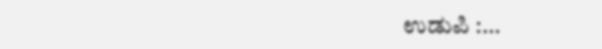ಉಡುಪಿ :…